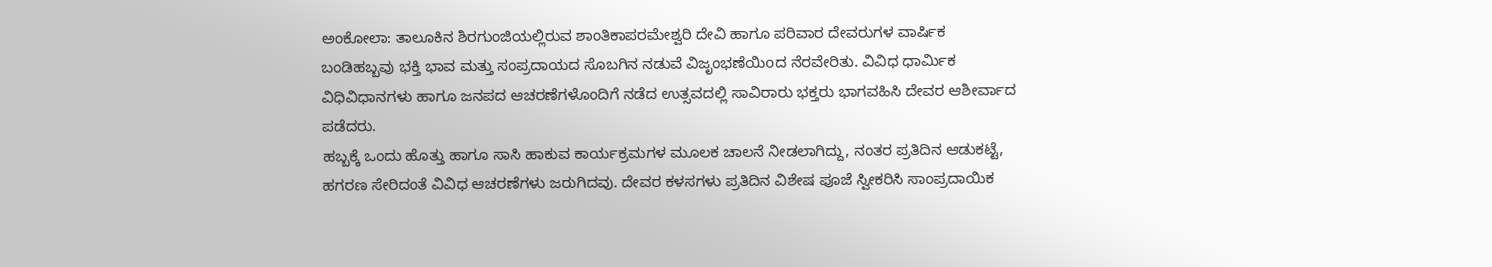ಅಂಕೋಲಾ: ತಾಲೂಕಿನ ಶಿರಗುಂಜಿಯಲ್ಲಿರುವ ಶಾಂತಿಕಾಪರಮೇಶ್ವರಿ ದೇವಿ ಹಾಗೂ ಪರಿವಾರ ದೇವರುಗಳ ವಾರ್ಷಿಕ ಬಂಡಿಹಬ್ಬವು ಭಕ್ತಿ ಭಾವ ಮತ್ತು ಸಂಪ್ರದಾಯದ ಸೊಬಗಿನ ನಡುವೆ ವಿಜೃಂಭಣೆಯಿoದ ನೆರವೇರಿತು. ವಿವಿಧ ಧಾರ್ಮಿಕ ವಿಧಿವಿಧಾನಗಳು ಹಾಗೂ ಜನಪದ ಆಚರಣೆಗಳೊಂದಿಗೆ ನಡೆದ ಉತ್ಸವದಲ್ಲಿ ಸಾವಿರಾರು ಭಕ್ತರು ಭಾಗವಹಿಸಿ ದೇವರ ಆಶೀರ್ವಾದ ಪಡೆದರು.
ಹಬ್ಬಕ್ಕೆ ಒಂದು ಹೊತ್ತು ಹಾಗೂ ಸಾಸಿ ಹಾಕುವ ಕಾರ್ಯಕ್ರಮಗಳ ಮೂಲಕ ಚಾಲನೆ ನೀಡಲಾಗಿದ್ದು, ನಂತರ ಪ್ರತಿದಿನ ಆಡುಕಟ್ಟೆ, ಹಗರಣ ಸೇರಿದಂತೆ ವಿವಿಧ ಆಚರಣೆಗಳು ಜರುಗಿದವು. ದೇವರ ಕಳಸಗಳು ಪ್ರತಿದಿನ ವಿಶೇಷ ಪೂಜೆ ಸ್ವೀಕರಿಸಿ ಸಾಂಪ್ರದಾಯಿಕ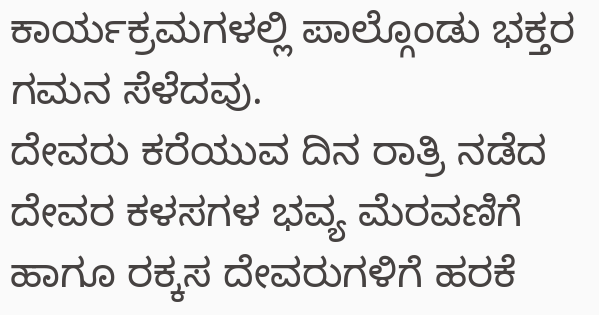ಕಾರ್ಯಕ್ರಮಗಳಲ್ಲಿ ಪಾಲ್ಗೊಂಡು ಭಕ್ತರ ಗಮನ ಸೆಳೆದವು.
ದೇವರು ಕರೆಯುವ ದಿನ ರಾತ್ರಿ ನಡೆದ ದೇವರ ಕಳಸಗಳ ಭವ್ಯ ಮೆರವಣಿಗೆ ಹಾಗೂ ರಕ್ಕಸ ದೇವರುಗಳಿಗೆ ಹರಕೆ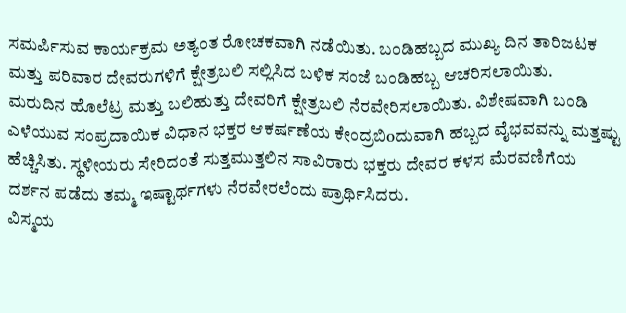ಸಮರ್ಪಿಸುವ ಕಾರ್ಯಕ್ರಮ ಅತ್ಯಂತ ರೋಚಕವಾಗಿ ನಡೆಯಿತು. ಬಂಡಿಹಬ್ಬದ ಮುಖ್ಯ ದಿನ ತಾರಿಜಟಕ ಮತ್ತು ಪರಿವಾರ ದೇವರುಗಳಿಗೆ ಕ್ಷೇತ್ರಬಲಿ ಸಲ್ಲಿಸಿದ ಬಳಿಕ ಸಂಜೆ ಬಂಡಿಹಬ್ಬ ಆಚರಿಸಲಾಯಿತು.
ಮರುದಿನ ಹೊಲೆಟ್ರ ಮತ್ತು ಬಲಿಹುತ್ತು ದೇವರಿಗೆ ಕ್ಷೇತ್ರಬಲಿ ನೆರವೇರಿಸಲಾಯಿತು. ವಿಶೇಷವಾಗಿ ಬಂಡಿ ಎಳೆಯುವ ಸಂಪ್ರದಾಯಿಕ ವಿಧಾನ ಭಕ್ತರ ಆಕರ್ಷಣೆಯ ಕೇಂದ್ರಬಿoದುವಾಗಿ ಹಬ್ಬದ ವೈಭವವನ್ನು ಮತ್ತಷ್ಟು ಹೆಚ್ಚಿಸಿತು. ಸ್ಥಳೀಯರು ಸೇರಿದಂತೆ ಸುತ್ತಮುತ್ತಲಿನ ಸಾವಿರಾರು ಭಕ್ತರು ದೇವರ ಕಳಸ ಮೆರವಣಿಗೆಯ ದರ್ಶನ ಪಡೆದು ತಮ್ಮ ಇಷ್ಟಾರ್ಥಗಳು ನೆರವೇರಲೆಂದು ಪ್ರಾರ್ಥಿಸಿದರು.
ವಿಸ್ಮಯ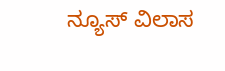ನ್ಯೂಸ್ ವಿಲಾಸ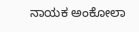ನಾಯಕ ಅಂಕೋಲಾ